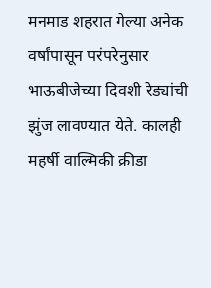मनमाड शहरात गेल्या अनेक वर्षांपासून परंपरेनुसार भाऊबीजेच्या दिवशी रेड्यांची झुंज लावण्यात येते. कालही महर्षी वाल्मिकी क्रीडा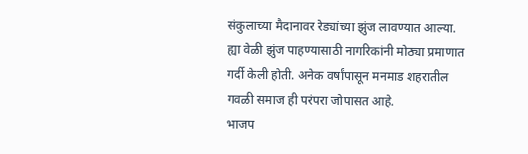संकुलाच्या मैदानावर रेड्यांच्या झुंज लावण्यात आल्या. ह्या वेळी झुंज पाहण्यासाठी नागरिकांनी मोठ्या प्रमाणात गर्दी केली होती. अनेक वर्षांपासून मनमाड शहरातील गवळी समाज ही परंपरा जोपासत आहे.
भाजप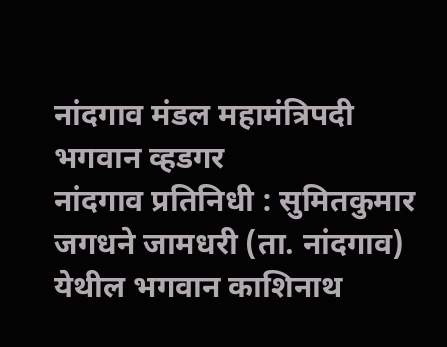नांदगाव मंडल महामंत्रिपदी भगवान व्हडगर
नांदगाव प्रतिनिधी : सुमितकुमार जगधने जामधरी (ता. नांदगाव) येथील भगवान काशिनाथ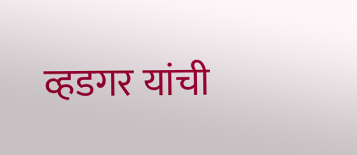व्हडगर यांची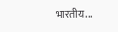भारतीय...